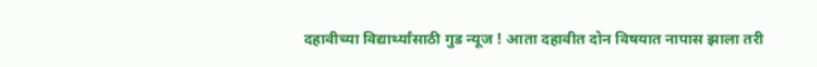दहावीच्या विद्यार्थ्यांसाठी गुड न्यूज ! आता दहावीत दोन विषयात नापास झाला तरी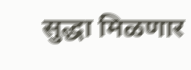सुद्धा मिळणार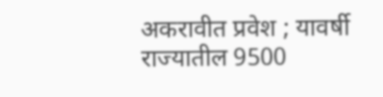अकरावीत प्रवेश ; यावर्षी राज्यातील 9500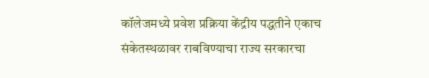कॉलेजमध्ये प्रवेश प्रक्रिया केंद्रीय पद्धतीने एकाच संकेतस्थळावर राबविण्याचा राज्य सरकारचा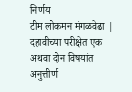निर्णय
टीम लोकमन मंगळवेढा | दहावीच्या परीक्षेत एक अथवा दोन विषयांत अनुत्तीर्ण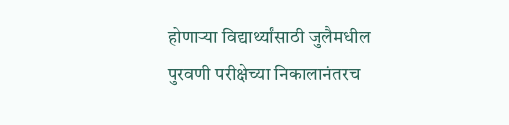होणाऱ्या विद्यार्थ्यांसाठी जुलैमधील पुरवणी परीक्षेच्या निकालानंतरच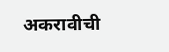अकरावीची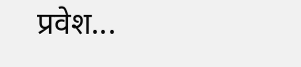प्रवेश...